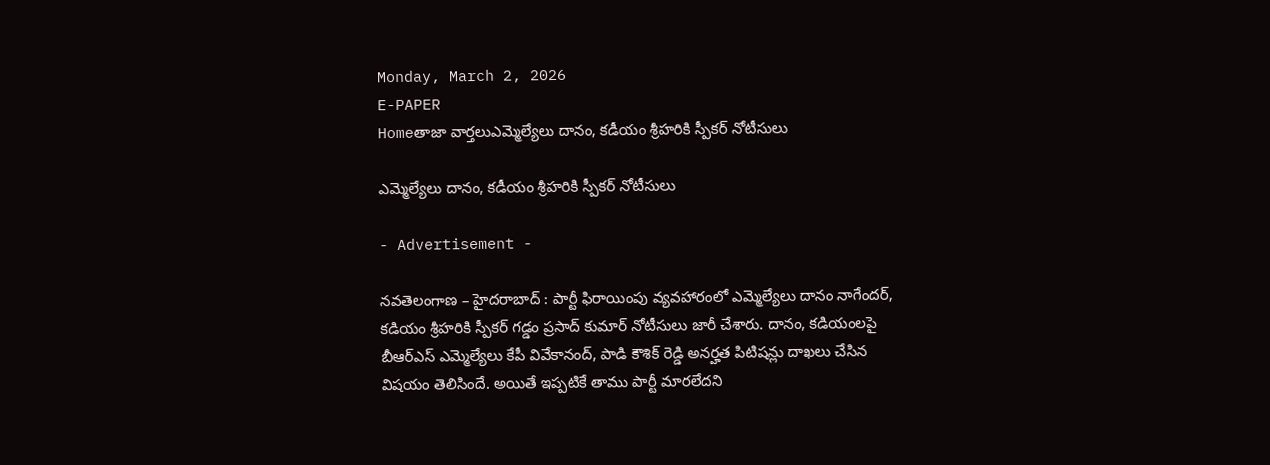Monday, March 2, 2026
E-PAPER
Homeతాజా వార్తలుఎమ్మెల్యేలు దానం, క‌డీయం శ్రీ‌హ‌రికి స్పీక‌ర్ నోటీసులు

ఎమ్మెల్యేలు దానం, క‌డీయం శ్రీ‌హ‌రికి స్పీక‌ర్ నోటీసులు

- Advertisement -

న‌వ‌తెలంగాణ – హైద‌రాబాద్ : పార్టీ ఫిరాయింపు వ్యవహారంలో ఎమ్మెల్యేలు దానం నాగేందర్, కడియం శ్రీహరికి స్పీకర్ గడ్డం ప్రసాద్ కుమార్ నోటీసులు జారీ చేశారు. దానం, కడియంలపై బీఆర్ఎస్ ఎమ్మెల్యేలు కేపీ వివేకానంద్, పాడి కౌశిక్ రెడ్డి అనర్హత పిటిషన్లు దాఖలు చేసిన విషయం తెలిసిందే. అయితే ఇప్పటికే తాము పార్టీ మారలేదని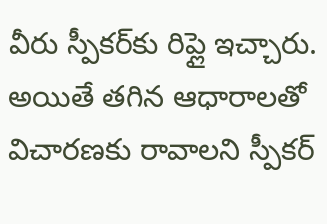వీరు స్పీకర్‌కు రిప్లై ఇచ్చారు. అయితే తగిన ఆధారాలతో విచారణకు రావాలని స్పీకర్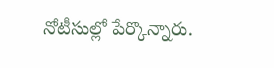నోటీసుల్లో పేర్కొన్నారు.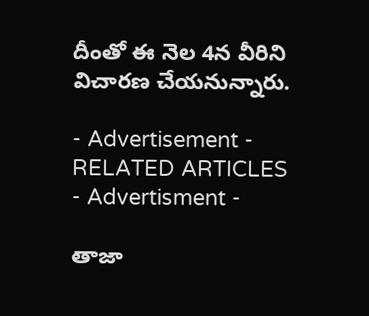దీంతో ఈ నెల 4న వీరిని విచారణ చేయనున్నారు.

- Advertisement -
RELATED ARTICLES
- Advertisment -

తాజా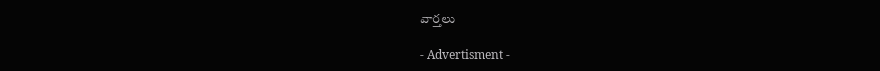వార్తలు

- Advertisment -